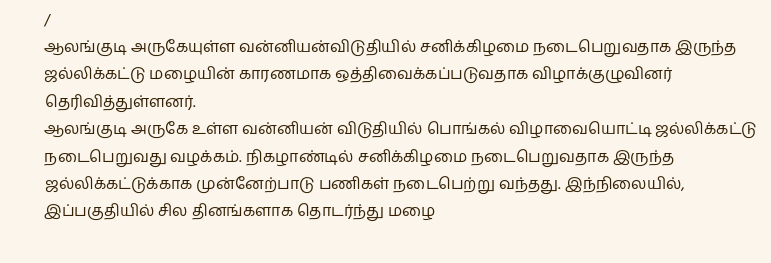/
ஆலங்குடி அருகேயுள்ள வன்னியன்விடுதியில் சனிக்கிழமை நடைபெறுவதாக இருந்த ஜல்லிக்கட்டு மழையின் காரணமாக ஒத்திவைக்கப்படுவதாக விழாக்குழுவினர் தெரிவித்துள்ளனர்.
ஆலங்குடி அருகே உள்ள வன்னியன் விடுதியில் பொங்கல் விழாவையொட்டி ஜல்லிக்கட்டு நடைபெறுவது வழக்கம். நிகழாண்டில் சனிக்கிழமை நடைபெறுவதாக இருந்த ஜல்லிக்கட்டுக்காக முன்னேற்பாடு பணிகள் நடைபெற்று வந்தது. இந்நிலையில், இப்பகுதியில் சில தினங்களாக தொடர்ந்து மழை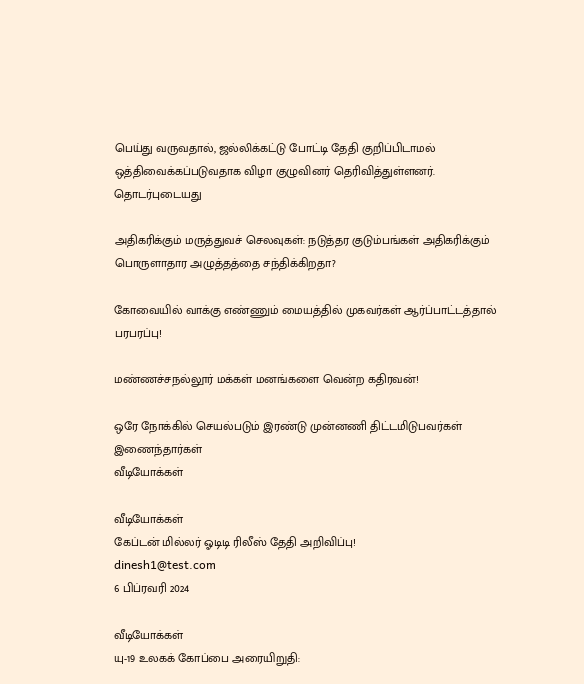பெய்து வருவதால், ஜல்லிக்கட்டு போட்டி தேதி குறிப்பிடாமல் ஒத்திவைக்கப்படுவதாக விழா குழுவினர் தெரிவித்துள்ளனர்.
தொடர்புடையது

அதிகரிக்கும் மருத்துவச் செலவுகள்: நடுத்தர குடும்பங்கள் அதிகரிக்கும் பொருளாதார அழுத்தத்தை சந்திக்கிறதா?

கோவையில் வாக்கு எண்ணும் மையத்தில் முகவர்கள் ஆர்ப்பாட்டத்தால் பரபரப்பு!

மண்ணச்சநல்லூர் மக்கள் மனங்களை வென்ற கதிரவன்!

ஒரே நோக்கில் செயல்படும் இரண்டு முன்னணி திட்டமிடுபவர்கள் இணைந்தார்கள்
வீடியோக்கள்

வீடியோக்கள்
கேப்டன் மில்லர் ஓடிடி ரிலீஸ் தேதி அறிவிப்பு!
dinesh1@test.com
6 பிப்ரவரி 2024

வீடியோக்கள்
யு-19 உலகக் கோப்பை அரையிறுதி: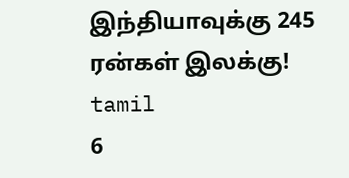இந்தியாவுக்கு 245 ரன்கள் இலக்கு!
tamil
6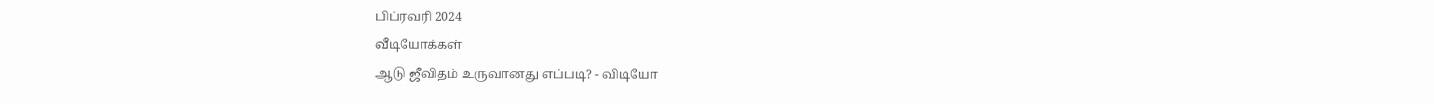பிப்ரவரி 2024
வீடியோக்கள்
ஆடு ஜீவிதம் உருவானது எப்படி? - விடியோ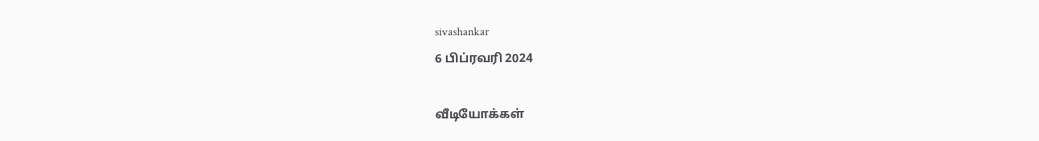sivashankar
6 பிப்ரவரி 2024

வீடியோக்கள்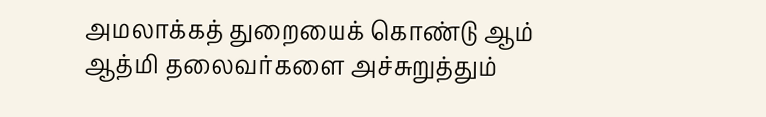அமலாக்கத் துறையைக் கொண்டு ஆம் ஆத்மி தலைவர்களை அச்சுறுத்தும்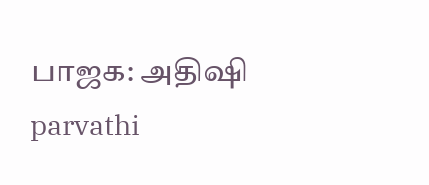பாஜக: அதிஷி
parvathi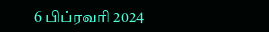6 பிப்ரவரி 2024